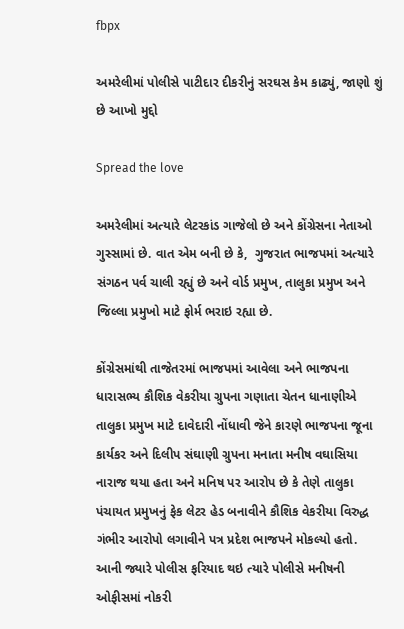fbpx

અમરેલીમાં પોલીસે પાટીદાર દીકરીનું સરઘસ કેમ કાઢ્યું, જાણો શું છે આખો મુદ્દો

Spread the love

અમરેલીમાં અત્યારે લેટરકાંડ ગાજેલો છે અને કોંગ્રેસના નેતાઓ ગુસ્સામાં છે. વાત એમ બની છે કે,  ગુજરાત ભાજપમાં અત્યારે સંગઠન પર્વ ચાલી રહ્યું છે અને વોર્ડ પ્રમુખ, તાલુકા પ્રમુખ અને જિલ્લા પ્રમુખો માટે ફોર્મ ભરાઇ રહ્યા છે.

કોંગ્રેસમાંથી તાજેતરમાં ભાજપમાં આવેલા અને ભાજપના ધારાસભ્ય કૌશિક વેકરીયા ગ્રુપના ગણાતા ચેતન ધાનાણીએ તાલુકા પ્રમુખ માટે દાવેદારી નોંધાવી જેને કારણે ભાજપના જૂના કાર્યકર અને દિલીપ સંઘાણી ગ્રુપના મનાતા મનીષ વઘાસિયા નારાજ થયા હતા અને મનિષ પર આરોપ છે કે તેણે તાલુકા પંચાયત પ્રમુખનું ફેક લેટર હેડ બનાવીને કૌશિક વેકરીયા વિરુદ્ધ ગંભીર આરોપો લગાવીને પત્ર પ્રદેશ ભાજપને મોકલ્યો હતો. આની જ્યારે પોલીસ ફરિયાદ થઇ ત્યારે પોલીસે મનીષની ઓફીસમાં નોકરી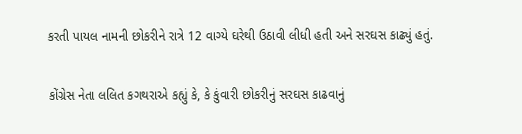કરતી પાયલ નામની છોકરીને રાત્રે 12 વાગ્યે ઘરેથી ઉઠાવી લીધી હતી અને સરઘસ કાઢ્યું હતું.

કોંગ્રેસ નેતા લલિત કગથરાએ કહ્યું કે, કે કુંવારી છોકરીનું સરઘસ કાઢવાનું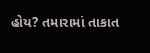હોય? તમારામાં તાકાત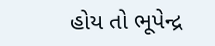હોય તો ભૂપેન્દ્ર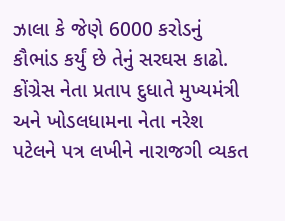ઝાલા કે જેણે 6000 કરોડનું કૌભાંડ કર્યું છે તેનું સરઘસ કાઢો. કોંગ્રેસ નેતા પ્રતાપ દુધાતે મુખ્યમંત્રી અને ખોડલધામના નેતા નરેશ પટેલને પત્ર લખીને નારાજગી વ્યકત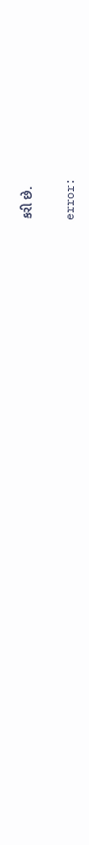કરી છે.

error: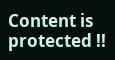Content is protected !!